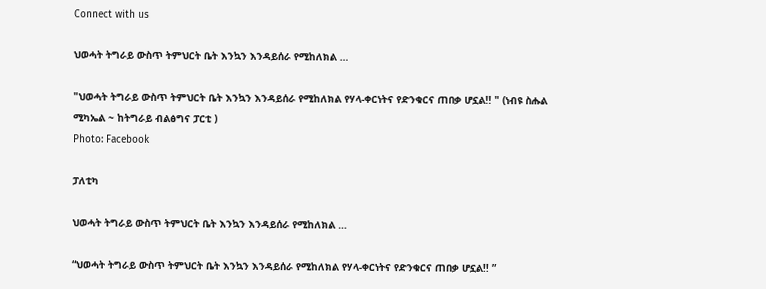Connect with us

ህወሓት ትግራይ ውስጥ ትምህርት ቤት እንኳን እንዳይሰራ የሚከለክል …

"ህወሓት ትግራይ ውስጥ ትምህርት ቤት እንኳን እንዳይሰራ የሚከለክል የሃላ-ቀርነትና የድንቁርና ጠበቃ ሆኗል!! " (ነብዩ ስሑል ሚካኤል ~ ከትግራይ ብልፅግና ፓርቲ )
Photo: Facebook

ፓለቲካ

ህወሓት ትግራይ ውስጥ ትምህርት ቤት እንኳን እንዳይሰራ የሚከለክል …

“ህወሓት ትግራይ ውስጥ ትምህርት ቤት እንኳን እንዳይሰራ የሚከለክል የሃላ-ቀርነትና የድንቁርና ጠበቃ ሆኗል!! ”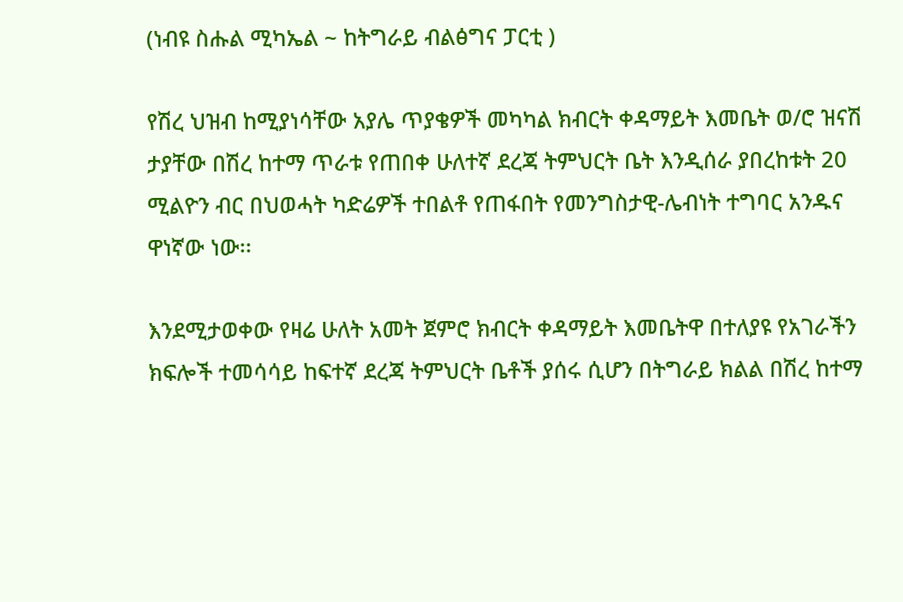(ነብዩ ስሑል ሚካኤል ~ ከትግራይ ብልፅግና ፓርቲ )

የሽረ ህዝብ ከሚያነሳቸው አያሌ ጥያቄዎች መካካል ክብርት ቀዳማይት እመቤት ወ/ሮ ዝናሽ ታያቸው በሽረ ከተማ ጥራቱ የጠበቀ ሁለተኛ ደረጃ ትምህርት ቤት እንዲሰራ ያበረከቱት 20 ሚልዮን ብር በህወሓት ካድሬዎች ተበልቶ የጠፋበት የመንግስታዊ-ሌብነት ተግባር አንዱና ዋነኛው ነው፡፡

እንደሚታወቀው የዛሬ ሁለት አመት ጀምሮ ክብርት ቀዳማይት እመቤትዋ በተለያዩ የአገራችን ክፍሎች ተመሳሳይ ከፍተኛ ደረጃ ትምህርት ቤቶች ያሰሩ ሲሆን በትግራይ ክልል በሽረ ከተማ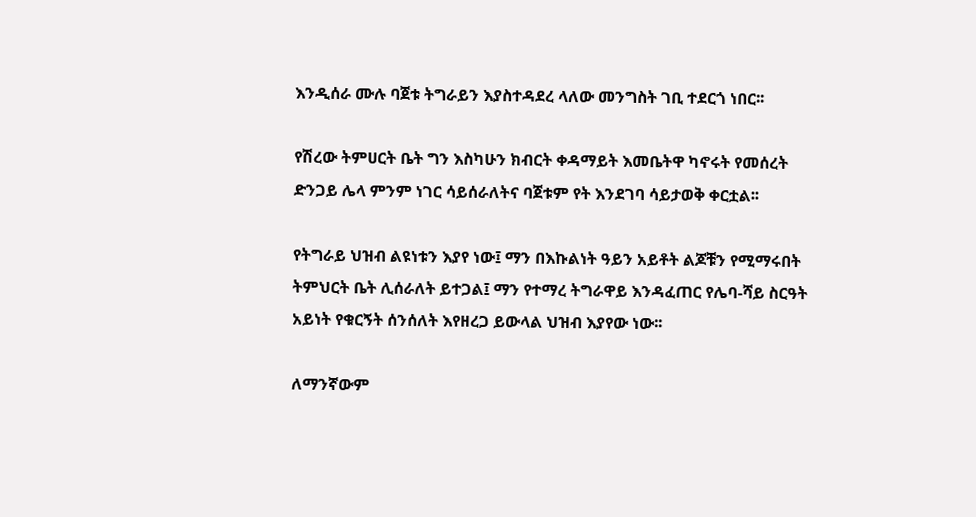እንዲሰራ ሙሉ ባጀቱ ትግራይን እያስተዳደረ ላለው መንግስት ገቢ ተደርጎ ነበር፡፡

የሽረው ትምሀርት ቤት ግን እስካሁን ክብርት ቀዳማይት እመቤትዋ ካኖሩት የመሰረት ድንጋይ ሌላ ምንም ነገር ሳይሰራለትና ባጀቱም የት እንደገባ ሳይታወቅ ቀርቷል፡፡

የትግራይ ህዝብ ልዩነቱን እያየ ነው፤ ማን በእኩልነት ዓይን አይቶት ልጆቹን የሚማሩበት ትምህርት ቤት ሊሰራለት ይተጋል፤ ማን የተማረ ትግራዋይ እንዳፈጠር የሌባ-ሻይ ስርዓት አይነት የቁርኝት ሰንሰለት እየዘረጋ ይውላል ህዝብ እያየው ነው፡፡

ለማንኛውም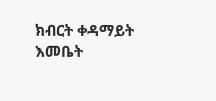ክብርት ቀዳማይት እመቤት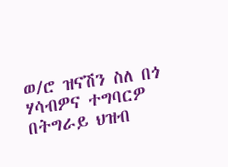ወ/ሮ ዝናሽን ስለ በጎ ሃሳብዎና ተግባርዎ በትግራይ ህዝብ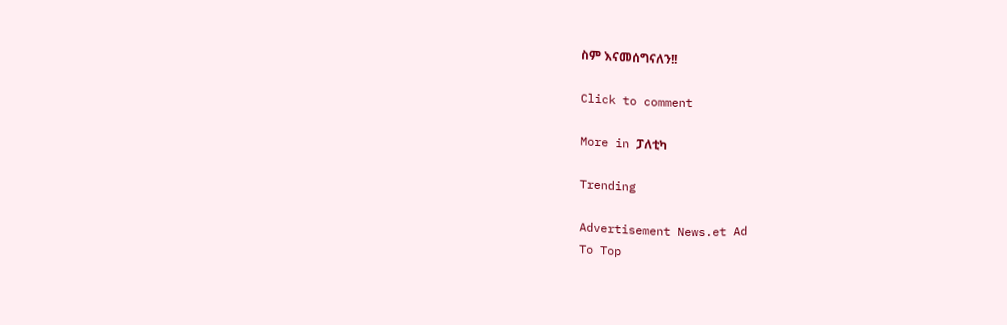ስም እናመሰግናለን!!

Click to comment

More in ፓለቲካ

Trending

Advertisement News.et Ad
To Top